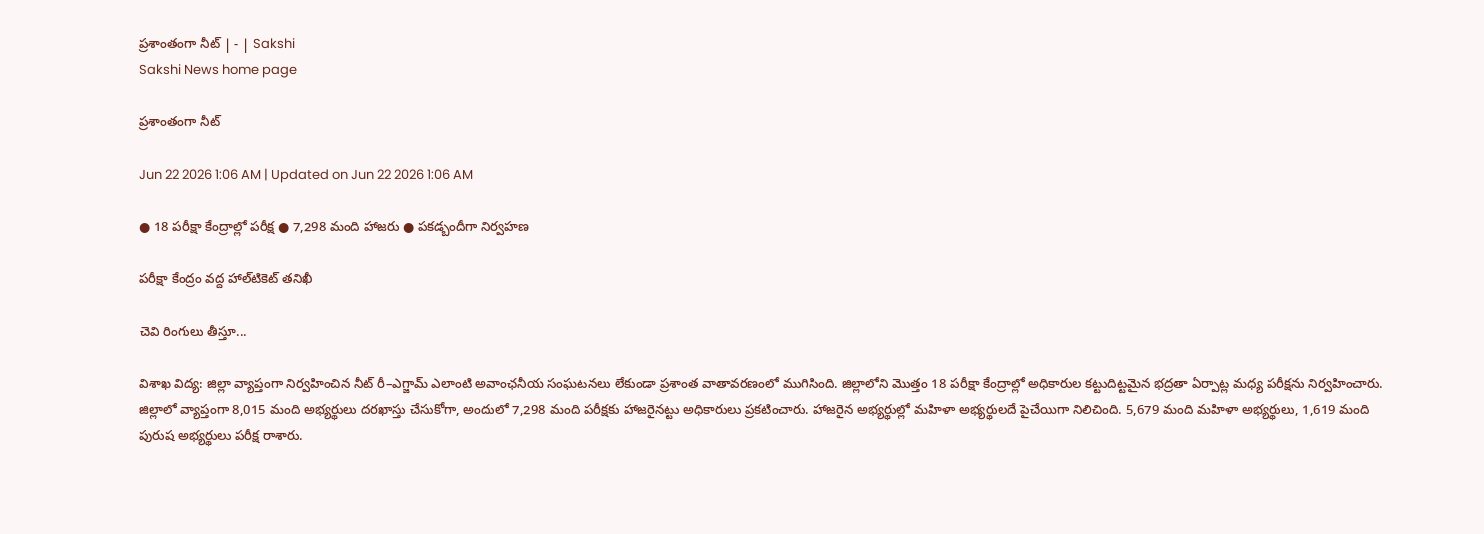ప్రశాంతంగా నీట్‌ | - | Sakshi
Sakshi News home page

ప్రశాంతంగా నీట్‌

Jun 22 2026 1:06 AM | Updated on Jun 22 2026 1:06 AM

● 18 పరీక్షా కేంద్రాల్లో పరీక్ష ● 7,298 మంది హాజరు ● పకడ్బందీగా నిర్వహణ

పరీక్షా కేంద్రం వద్ద హాల్‌టికెట్‌ తనిఖీ

చెవి రింగులు తీస్తూ...

విశాఖ విద్య: జిల్లా వ్యాప్తంగా నిర్వహించిన నీట్‌ రీ–ఎగ్జామ్‌ ఎలాంటి అవాంఛనీయ సంఘటనలు లేకుండా ప్రశాంత వాతావరణంలో ముగిసింది. జిల్లాలోని మొత్తం 18 పరీక్షా కేంద్రాల్లో అధికారుల కట్టుదిట్టమైన భద్రతా ఏర్పాట్ల మధ్య పరీక్షను నిర్వహించారు. జిల్లాలో వ్యాప్తంగా 8,015 మంది అభ్యర్థులు దరఖాస్తు చేసుకోగా, అందులో 7,298 మంది పరీక్షకు హాజరైనట్టు అధికారులు ప్రకటించారు. హాజరైన అభ్యర్థుల్లో మహిళా అభ్యర్థులదే పైచేయిగా నిలిచింది. 5,679 మంది మహిళా అభ్యర్థులు, 1,619 మంది పురుష అభ్యర్థులు పరీక్ష రాశారు.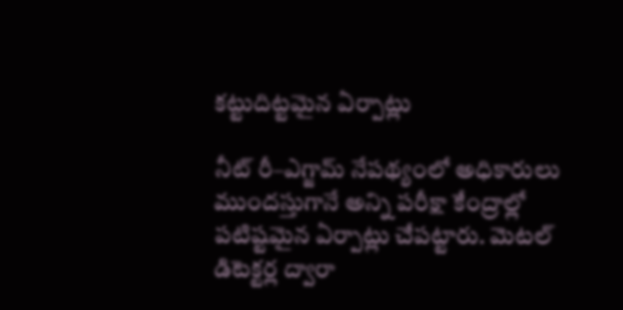కట్టుదిట్టమైన ఏర్పాట్లు

నీట్‌ రీ–ఎగ్జామ్‌ నేపథ్యంలో అధికారులు ముందస్తుగానే అన్ని పరీక్షా కేంద్రాల్లో పటిష్టమైన ఏర్పాట్లు చేపట్టారు. మెటల్‌ డిటెక్టర్ల ద్వారా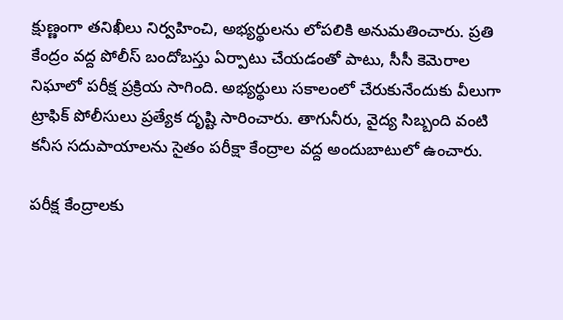క్షుణ్ణంగా తనిఖీలు నిర్వహించి, అభ్యర్థులను లోపలికి అనుమతించారు. ప్రతి కేంద్రం వద్ద పోలీస్‌ బందోబస్తు ఏర్పాటు చేయడంతో పాటు, సీసీ కెమెరాల నిఘాలో పరీక్ష ప్రక్రియ సాగింది. అభ్యర్థులు సకాలంలో చేరుకునేందుకు వీలుగా ట్రాఫిక్‌ పోలీసులు ప్రత్యేక దృష్టి సారించారు. తాగునీరు, వైద్య సిబ్బంది వంటి కనీస సదుపాయాలను సైతం పరీక్షా కేంద్రాల వద్ద అందుబాటులో ఉంచారు.

పరీక్ష కేంద్రాలకు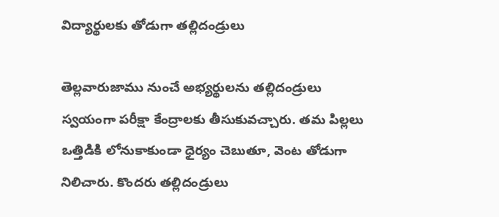విద్యార్థులకు తోడుగా తల్లిదండ్రులు

తెల్లవారుజాము నుంచే అభ్యర్థులను తల్లిదండ్రులు స్వయంగా పరీక్షా కేంద్రాలకు తీసుకువచ్చారు. తమ పిల్లలు ఒత్తిడికి లోనుకాకుండా ధైర్యం చెబుతూ, వెంట తోడుగా నిలిచారు. కొందరు తల్లిదండ్రులు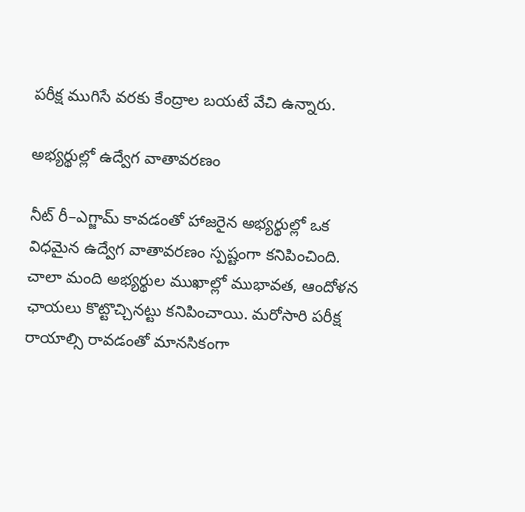పరీక్ష ముగిసే వరకు కేంద్రాల బయటే వేచి ఉన్నారు.

అభ్యర్థుల్లో ఉద్వేగ వాతావరణం

నీట్‌ రీ–ఎగ్జామ్‌ కావడంతో హాజరైన అభ్యర్థుల్లో ఒక విధమైన ఉద్వేగ వాతావరణం స్పష్టంగా కనిపించింది. చాలా మంది అభ్యర్థుల ముఖాల్లో ముభావత, ఆందోళన ఛాయలు కొట్టొచ్చినట్టు కనిపించాయి. మరోసారి పరీక్ష రాయాల్సి రావడంతో మానసికంగా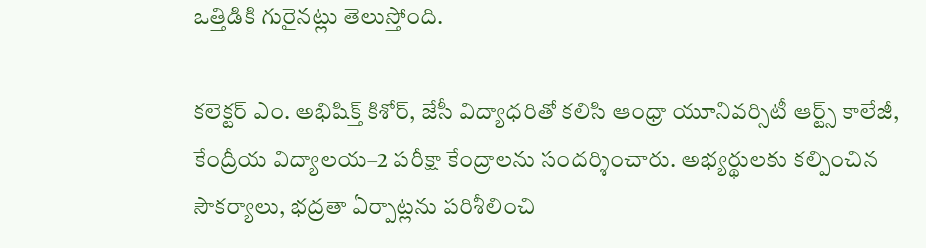ఒత్తిడికి గురైనట్లు తెలుస్తోంది.

కలెక్టర్‌ ఎం. అభిషిక్త్‌ కిశోర్‌, జేసీ విద్యాధరితో కలిసి ఆంధ్రా యూనివర్సిటీ ఆర్ట్స్‌ కాలేజీ, కేంద్రీయ విద్యాలయ–2 పరీక్షా కేంద్రాలను సందర్శించారు. అభ్యర్థులకు కల్పించిన సౌకర్యాలు, భద్రతా ఏర్పాట్లను పరిశీలించి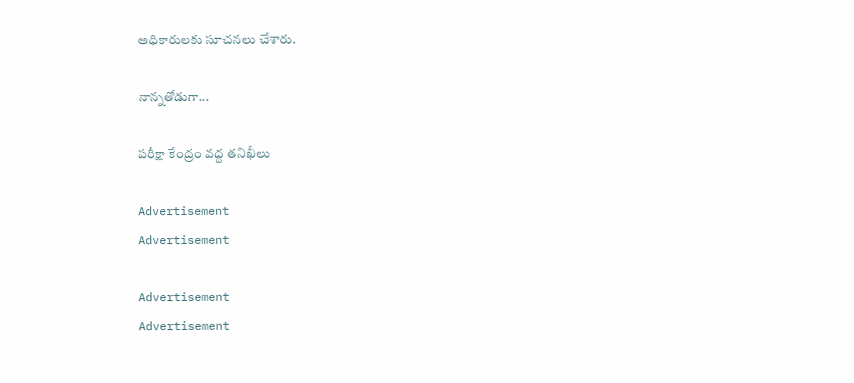అధికారులకు సూచనలు చేశారు.

నాన్నతోడుగా...

పరీక్షా కేంద్రం వద్ద తనిఖీలు

Advertisement
Advertisement

Advertisement
Advertisement